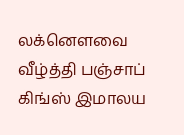லக்னௌவை வீழ்த்தி பஞ்சாப் கிங்ஸ் இமாலய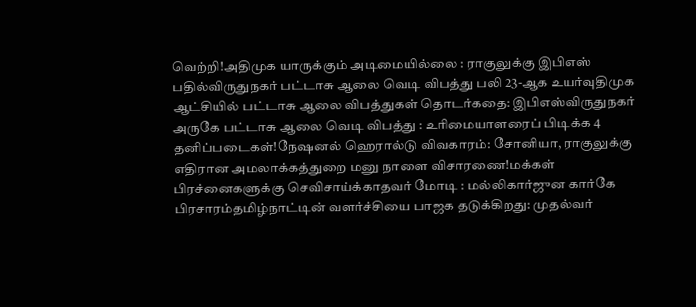வெற்றி!அதிமுக யாருக்கும் அடிமையில்லை : ராகுலுக்கு இபிஎஸ் பதில்விருதுநகர் பட்டாசு ஆலை வெடி விபத்து பலி 23-ஆக உயர்வுதிமுக ஆட்சியில் பட்டாசு ஆலை விபத்துகள் தொடர்கதை: இபிஎஸ்விருதுநகர் அருகே பட்டாசு ஆலை வெடி விபத்து : உரிமையாளரைப் பிடிக்க 4 தனிப்படைகள்!நேஷனல் ஹெரால்டு விவகாரம்: சோனியா, ராகுலுக்கு எதிரான அமலாக்கத்துறை மனு நாளை விசாரணை!மக்கள் பிரச்னைகளுக்கு செவிசாய்க்காதவர் மோடி : மல்லிகார்ஜுன கார்கே பிரசாரம்தமிழ்நாட்டின் வளர்ச்சியை பாஜக தடுக்கிறது: முதல்வர்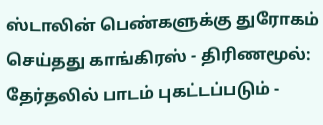ஸ்டாலின் பெண்களுக்கு துரோகம் செய்தது காங்கிரஸ் - திரிணமூல்: தேர்தலில் பாடம் புகட்டப்படும் -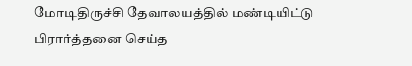மோடிதிருச்சி தேவாலயத்தில் மண்டியிட்டு பிரார்த்தனை செய்த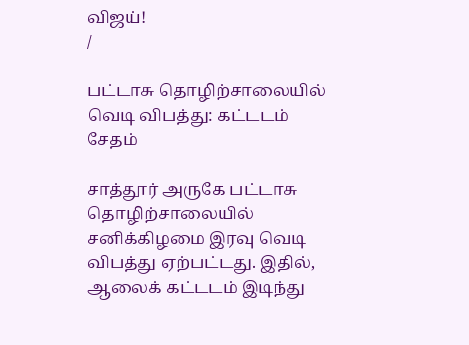விஜய்!
/

பட்டாசு தொழிற்சாலையில் வெடி விபத்து: கட்டடம் சேதம்

சாத்தூர் அருகே பட்டாசு தொழிற்சாலையில் சனிக்கிழமை இரவு வெடி விபத்து ஏற்பட்டது. இதில், ஆலைக் கட்டடம் இடிந்து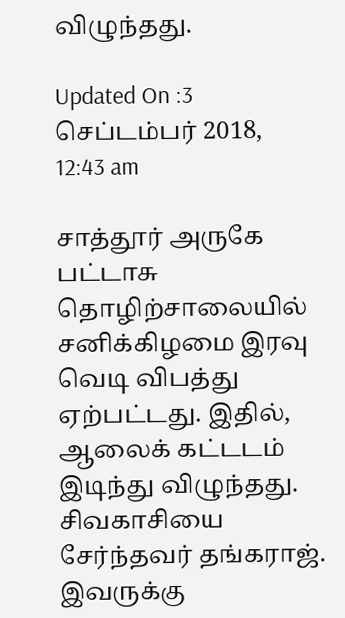விழுந்தது.

Updated On :3 செப்டம்பர் 2018, 12:43 am

சாத்தூர் அருகே பட்டாசு தொழிற்சாலையில் சனிக்கிழமை இரவு வெடி விபத்து ஏற்பட்டது. இதில், ஆலைக் கட்டடம் இடிந்து விழுந்தது.
சிவகாசியை சேர்ந்தவர் தங்கராஜ். இவருக்கு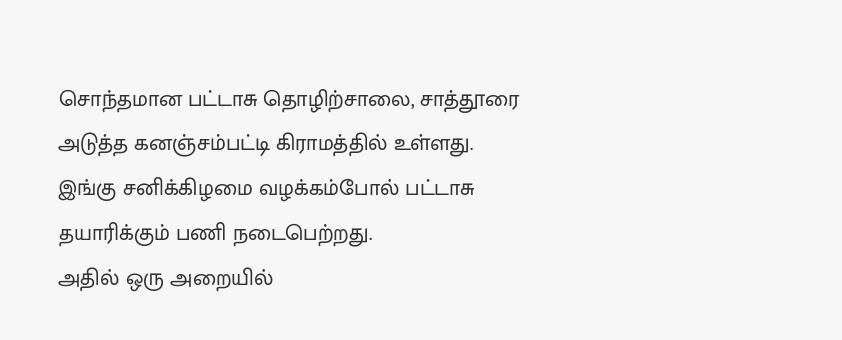சொந்தமான பட்டாசு தொழிற்சாலை, சாத்தூரை அடுத்த கனஞ்சம்பட்டி கிராமத்தில் உள்ளது. இங்கு சனிக்கிழமை வழக்கம்போல் பட்டாசு தயாரிக்கும் பணி நடைபெற்றது.
அதில் ஒரு அறையில்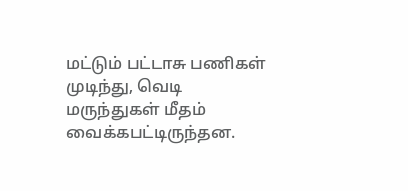மட்டும் பட்டாசு பணிகள் முடிந்து, வெடி மருந்துகள் மீதம் வைக்கபட்டிருந்தன.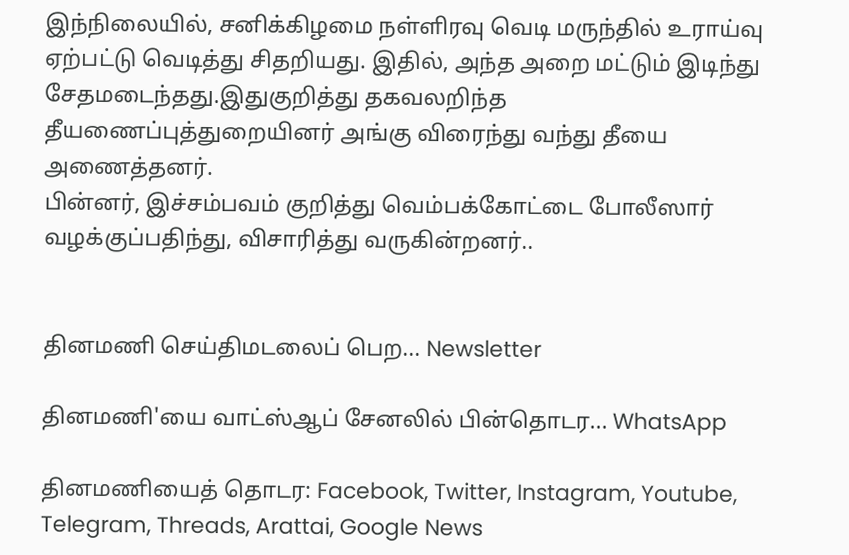இந்நிலையில், சனிக்கிழமை நள்ளிரவு வெடி மருந்தில் உராய்வு ஏற்பட்டு வெடித்து சிதறியது. இதில், அந்த அறை மட்டும் இடிந்து சேதமடைந்தது.இதுகுறித்து தகவலறிந்த தீயணைப்புத்துறையினர் அங்கு விரைந்து வந்து தீயை அணைத்தனர்.
பின்னர், இச்சம்பவம் குறித்து வெம்பக்கோட்டை போலீஸார் வழக்குப்பதிந்து, விசாரித்து வருகின்றனர்..


தினமணி செய்திமடலைப் பெற... Newsletter

தினமணி'யை வாட்ஸ்ஆப் சேனலில் பின்தொடர... WhatsApp

தினமணியைத் தொடர: Facebook, Twitter, Instagram, Youtube, Telegram, Threads, Arattai, Google News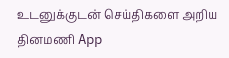உடனுக்குடன் செய்திகளை அறிய தினமணி App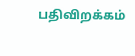பதிவிறக்கம்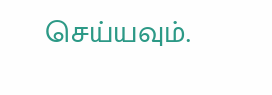செய்யவும்.